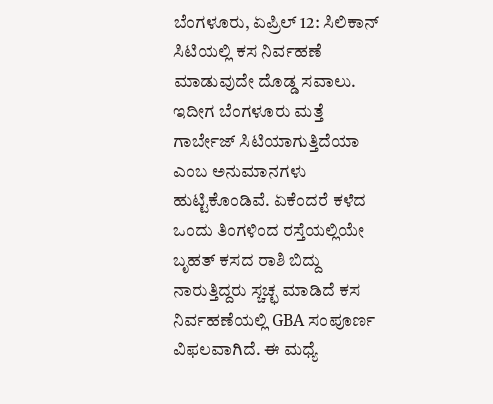ಬೆಂಗಳೂರು, ಏಪ್ರಿಲ್ 12: ಸಿಲಿಕಾನ್ ಸಿಟಿಯಲ್ಲಿ ಕಸ ನಿರ್ವಹಣೆ ಮಾಡುವುದೇ ದೊಡ್ಡ ಸವಾಲು. ಇದೀಗ ಬೆಂಗಳೂರು ಮತ್ತೆ ಗಾರ್ಬೇಜ್ ಸಿಟಿಯಾಗುತ್ತಿದೆಯಾ ಎಂಬ ಅನುಮಾನಗಳು ಹುಟ್ಟಿಕೊಂಡಿವೆ. ಏಕೆಂದರೆ ಕಳೆದ ಒಂದು ತಿಂಗಳಿಂದ ರಸ್ತೆಯಲ್ಲಿಯೇ ಬೃಹತ್ ಕಸದ ರಾಶಿ ಬಿದ್ದು ನಾರುತ್ತಿದ್ದರು ಸ್ಚಚ್ಛ ಮಾಡಿದೆ ಕಸ ನಿರ್ವಹಣೆಯಲ್ಲಿ GBA ಸಂಪೂರ್ಣ ವಿಫಲವಾಗಿದೆ. ಈ ಮಧ್ಯೆ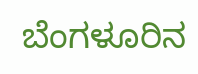ಬೆಂಗಳೂರಿನ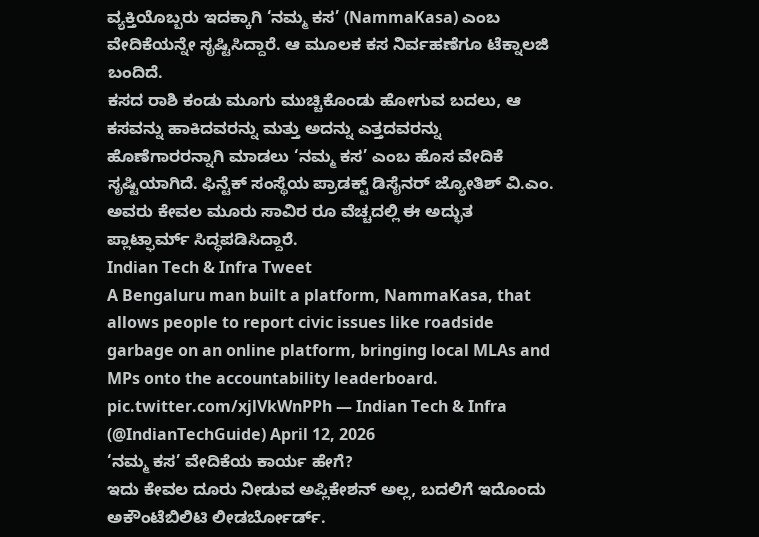ವ್ಯಕ್ತಿಯೊಬ್ಬರು ಇದಕ್ಕಾಗಿ ‘ನಮ್ಮ ಕಸ’ (NammaKasa) ಎಂಬ ವೇದಿಕೆಯನ್ನೇ ಸೃಷ್ಟಿಸಿದ್ದಾರೆ. ಆ ಮೂಲಕ ಕಸ ನಿರ್ವಹಣೆಗೂ ಟೆಕ್ನಾಲಜಿ ಬಂದಿದೆ.
ಕಸದ ರಾಶಿ ಕಂಡು ಮೂಗು ಮುಚ್ಚಿಕೊಂಡು ಹೋಗುವ ಬದಲು, ಆ ಕಸವನ್ನು ಹಾಕಿದವರನ್ನು ಮತ್ತು ಅದನ್ನು ಎತ್ತದವರನ್ನು ಹೊಣೆಗಾರರನ್ನಾಗಿ ಮಾಡಲು ‘ನಮ್ಮ ಕಸ’ ಎಂಬ ಹೊಸ ವೇದಿಕೆ ಸೃಷ್ಟಿಯಾಗಿದೆ. ಫಿನ್ಟೆಕ್ ಸಂಸ್ಥೆಯ ಪ್ರಾಡಕ್ಟ್ ಡಿಸೈನರ್ ಜ್ಯೋತಿಶ್ ವಿ.ಎಂ. ಅವರು ಕೇವಲ ಮೂರು ಸಾವಿರ ರೂ ವೆಚ್ಚದಲ್ಲಿ ಈ ಅದ್ಭುತ ಪ್ಲಾಟ್ಫಾರ್ಮ್ ಸಿದ್ಧಪಡಿಸಿದ್ದಾರೆ.
Indian Tech & Infra Tweet
A Bengaluru man built a platform, NammaKasa, that allows people to report civic issues like roadside garbage on an online platform, bringing local MLAs and MPs onto the accountability leaderboard. pic.twitter.com/xjlVkWnPPh — Indian Tech & Infra (@IndianTechGuide) April 12, 2026
‘ನಮ್ಮ ಕಸ’ ವೇದಿಕೆಯ ಕಾರ್ಯ ಹೇಗೆ?
ಇದು ಕೇವಲ ದೂರು ನೀಡುವ ಅಪ್ಲಿಕೇಶನ್ ಅಲ್ಲ, ಬದಲಿಗೆ ಇದೊಂದು ಅಕೌಂಟೆಬಿಲಿಟಿ ಲೀಡರ್ಬೋರ್ಡ್.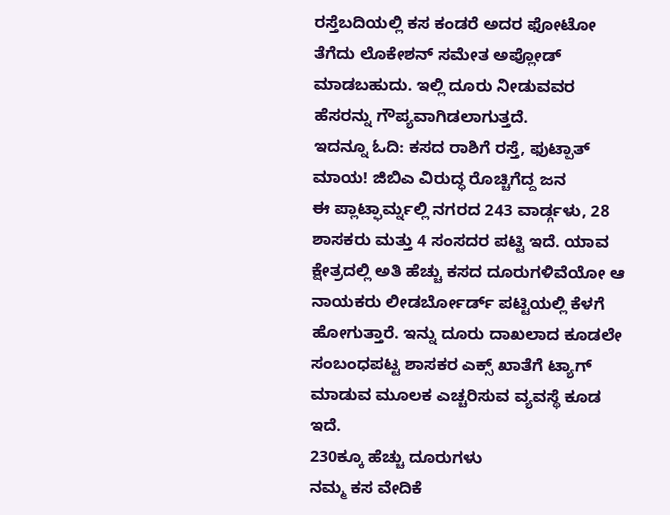ರಸ್ತೆಬದಿಯಲ್ಲಿ ಕಸ ಕಂಡರೆ ಅದರ ಫೋಟೋ ತೆಗೆದು ಲೊಕೇಶನ್ ಸಮೇತ ಅಪ್ಲೋಡ್ ಮಾಡಬಹುದು. ಇಲ್ಲಿ ದೂರು ನೀಡುವವರ ಹೆಸರನ್ನು ಗೌಪ್ಯವಾಗಿಡಲಾಗುತ್ತದೆ.
ಇದನ್ನೂ ಓದಿ: ಕಸದ ರಾಶಿಗೆ ರಸ್ತೆ, ಫುಟ್ಪಾತ್ ಮಾಯ! ಜಿಬಿಎ ವಿರುದ್ಧ ರೊಚ್ಚಿಗೆದ್ದ ಜನ
ಈ ಪ್ಲಾಟ್ಫಾರ್ಮ್ನಲ್ಲಿ ನಗರದ 243 ವಾರ್ಡ್ಗಳು, 28 ಶಾಸಕರು ಮತ್ತು 4 ಸಂಸದರ ಪಟ್ಟಿ ಇದೆ. ಯಾವ ಕ್ಷೇತ್ರದಲ್ಲಿ ಅತಿ ಹೆಚ್ಚು ಕಸದ ದೂರುಗಳಿವೆಯೋ ಆ ನಾಯಕರು ಲೀಡರ್ಬೋರ್ಡ್ ಪಟ್ಟಿಯಲ್ಲಿ ಕೆಳಗೆ ಹೋಗುತ್ತಾರೆ. ಇನ್ನು ದೂರು ದಾಖಲಾದ ಕೂಡಲೇ ಸಂಬಂಧಪಟ್ಟ ಶಾಸಕರ ಎಕ್ಸ್ ಖಾತೆಗೆ ಟ್ಯಾಗ್ ಮಾಡುವ ಮೂಲಕ ಎಚ್ಚರಿಸುವ ವ್ಯವಸ್ಥೆ ಕೂಡ ಇದೆ.
230ಕ್ಕೂ ಹೆಚ್ಚು ದೂರುಗಳು
ನಮ್ಮ ಕಸ ವೇದಿಕೆ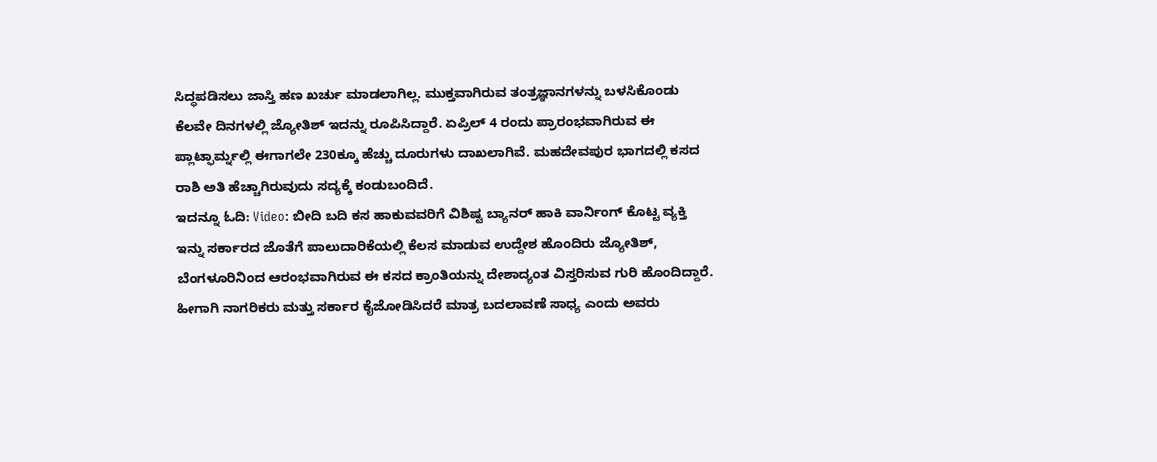ಸಿದ್ಧಪಡಿಸಲು ಜಾಸ್ತಿ ಹಣ ಖರ್ಚು ಮಾಡಲಾಗಿಲ್ಲ. ಮುಕ್ತವಾಗಿರುವ ತಂತ್ರಜ್ಞಾನಗಳನ್ನು ಬಳಸಿಕೊಂಡು ಕೆಲವೇ ದಿನಗಳಲ್ಲಿ ಜ್ಯೋತಿಶ್ ಇದನ್ನು ರೂಪಿಸಿದ್ದಾರೆ. ಏಪ್ರಿಲ್ 4 ರಂದು ಪ್ರಾರಂಭವಾಗಿರುವ ಈ ಪ್ಲಾಟ್ಫಾರ್ಮ್ನಲ್ಲಿ ಈಗಾಗಲೇ 230ಕ್ಕೂ ಹೆಚ್ಚು ದೂರುಗಳು ದಾಖಲಾಗಿವೆ. ಮಹದೇವಪುರ ಭಾಗದಲ್ಲಿ ಕಸದ ರಾಶಿ ಅತಿ ಹೆಚ್ಚಾಗಿರುವುದು ಸದ್ಯಕ್ಕೆ ಕಂಡುಬಂದಿದೆ.
ಇದನ್ನೂ ಓದಿ: Video: ಬೀದಿ ಬದಿ ಕಸ ಹಾಕುವವರಿಗೆ ವಿಶಿಷ್ಟ ಬ್ಯಾನರ್ ಹಾಕಿ ವಾರ್ನಿಂಗ್ ಕೊಟ್ಟ ವ್ಯಕ್ತಿ
ಇನ್ನು ಸರ್ಕಾರದ ಜೊತೆಗೆ ಪಾಲುದಾರಿಕೆಯಲ್ಲಿ ಕೆಲಸ ಮಾಡುವ ಉದ್ದೇಶ ಹೊಂದಿರು ಜ್ಯೋತಿಶ್, ಬೆಂಗಳೂರಿನಿಂದ ಆರಂಭವಾಗಿರುವ ಈ ಕಸದ ಕ್ರಾಂತಿಯನ್ನು ದೇಶಾದ್ಯಂತ ವಿಸ್ತರಿಸುವ ಗುರಿ ಹೊಂದಿದ್ದಾರೆ. ಹೀಗಾಗಿ ನಾಗರಿಕರು ಮತ್ತು ಸರ್ಕಾರ ಕೈಜೋಡಿಸಿದರೆ ಮಾತ್ರ ಬದಲಾವಣೆ ಸಾಧ್ಯ ಎಂದು ಅವರು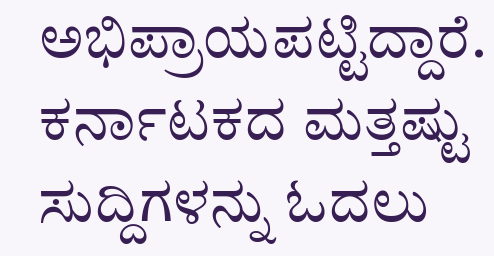ಅಭಿಪ್ರಾಯಪಟ್ಟಿದ್ದಾರೆ.
ಕರ್ನಾಟಕದ ಮತ್ತಷ್ಟು ಸುದ್ದಿಗಳನ್ನು ಓದಲು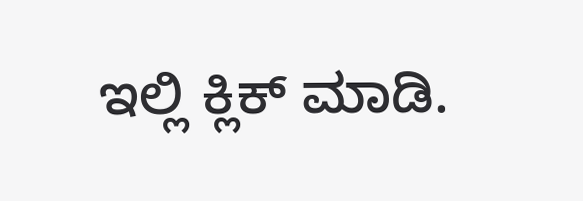ಇಲ್ಲಿ ಕ್ಲಿಕ್ ಮಾಡಿ.